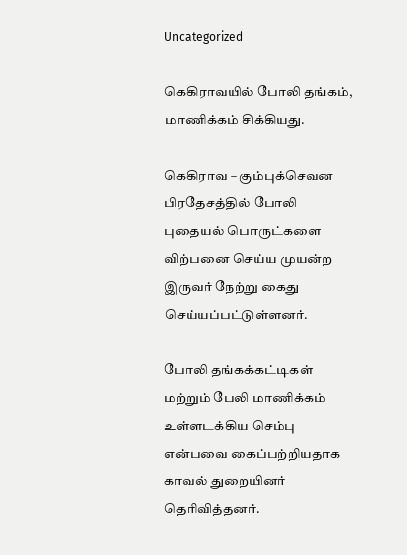Uncategorized

கெகிராவயில் போலி தங்கம், மாணிக்கம் சிக்கியது.

கெகிராவ – கும்புக்செவன பிரதேசத்தில் போலி புதையல் பொருட்களை விற்பனை செய்ய முயன்ற இருவர் நேற்று கைது செய்யப்பட்டுள்ளனர்.

போலி தங்கக்கட்டிகள் மற்றும் பேலி மாணிக்கம் உள்ளடக்கிய செம்பு என்பவை கைப்பற்றியதாக காவல் துறையினர் தெரிவித்தனர்.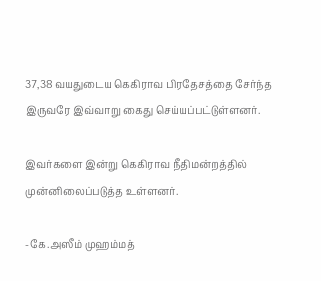37,38 வயதுடைய கெகிராவ பிரதேசத்தை சேர்ந்த இருவரே இவ்வாறு கைது செய்யப்பட்டுள்ளனர்.

இவர்களை இன்று கெகிராவ நீதிமன்றத்தில் முன்னிலைப்படுத்த உள்ளனர்.

-கே.அஸீம் முஹம்மத்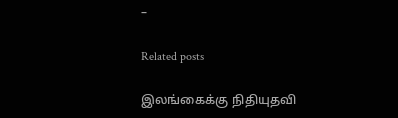–

Related posts

இலங்கைக்கு நிதியுதவி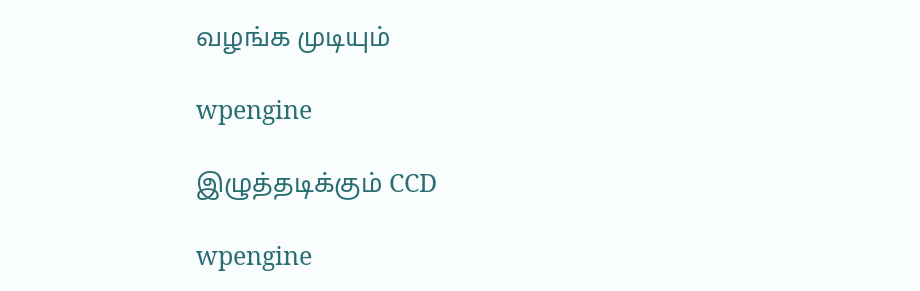வழங்க முடியும்

wpengine

இழுத்தடிக்கும் CCD

wpengine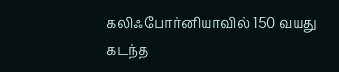கலிஃபோர்னியாவில் 150 வயது கடந்த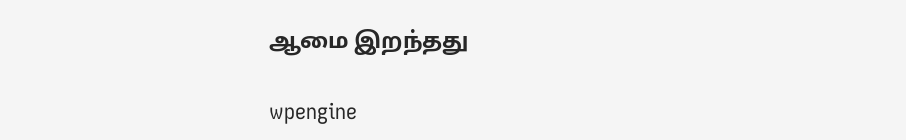ஆமை இறந்தது

wpengine